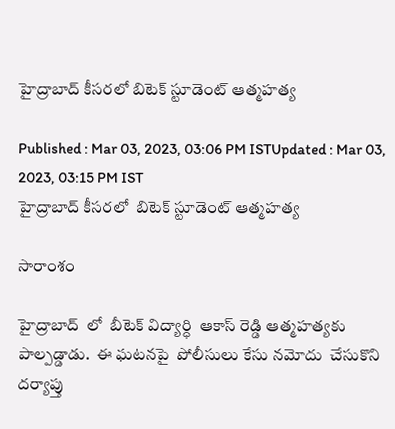హైద్రాబాద్ కీసరలో బిటెక్ స్టూడెంట్ ఆత్మహత్య

Published : Mar 03, 2023, 03:06 PM ISTUpdated : Mar 03, 2023, 03:15 PM IST
హైద్రాబాద్ కీసరలో  బిటెక్ స్టూడెంట్ ఆత్మహత్య

సారాంశం

హైద్రాబాద్  లో  బీటెక్ విద్యార్ధి  ఆకాస్ రెడ్డి ఆత్మహత్యకు పాల్పడ్డాడు.  ఈ ఘటనపై  పోలీసులు కేసు నమోదు  చేసుకొని దర్యాప్తు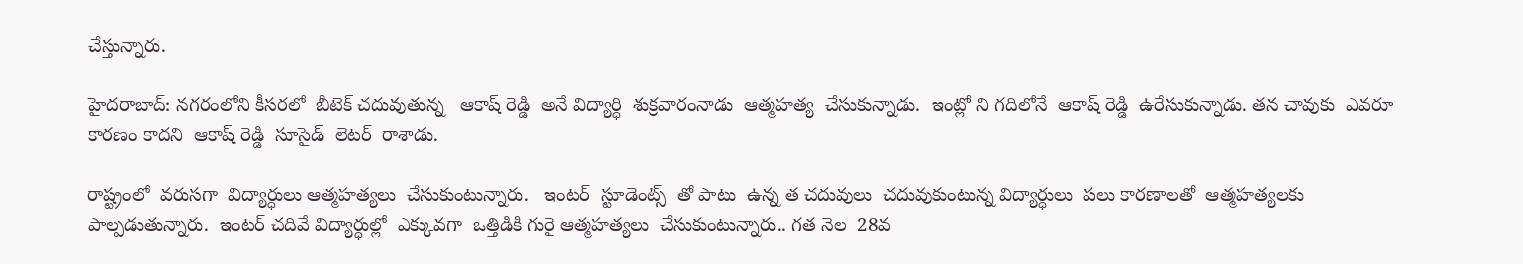చేస్తున్నారు.

హైదరాబాద్: నగరంలోని కీసరలో  బీటెక్ చదువుతున్న   ఆకాష్ రెడ్డి  అనే విద్యార్ధి  శుక్రవారంనాడు  ఆత్మహత్య  చేసుకున్నాడు.  ఇంట్లో ని గదిలోనే  ఆకాష్ రెడ్డి  ఉరేసుకున్నాడు. తన చావుకు  ఎవరూ కారణం కాదని  ఆకాష్ రెడ్డి  సూసైడ్  లెటర్  రాశాడు.

రాష్ట్రంలో  వరుసగా  విద్యార్ధులు ఆత్మహత్యలు  చేసుకుంటున్నారు.   ఇంటర్  స్టూడెంట్స్  తో పాటు  ఉన్న త చదువులు  చదువుకుంటున్న విద్యార్ధులు  పలు కారణాలతో  ఆత్మహత్యలకు పాల్పడుతున్నారు.  ఇంటర్ చదివే విద్యార్ధుల్లో  ఎక్కువగా  ఒత్తిడికి గురై ఆత్మహత్యలు  చేసుకుంటున్నారు.. గత నెల  28వ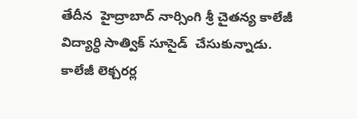తేదీన  హైద్రాబాద్ నార్సింగి శ్రీ చైతన్య కాలేజీ విద్యార్ధి సాత్విక్ సూసైడ్  చేసుకున్నాడు.  కాలేజీ లెక్చరర్ల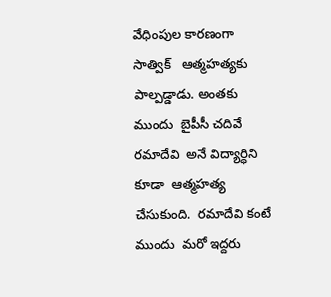వేధింపుల కారణంగా సాత్విక్   ఆత్మహత్యకు పాల్పడ్డాడు. అంతకు ముందు  బైపీసీ చదివే రమాదేవి  అనే విద్యార్ధిని కూడా  ఆత్మహత్య చేసుకుంది.  రమాదేవి కంటే ముందు  మరో ఇద్దరు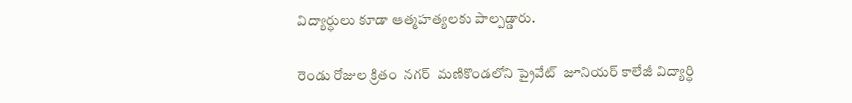విద్యార్ధులు కూడా ఆత్మహత్యలకు పాల్పడ్డారు.

రెండు రోజుల క్రితం  నగర్  మణికొండలోని ప్రైవేట్  జూనియర్ కాలేజీ విద్యార్ధి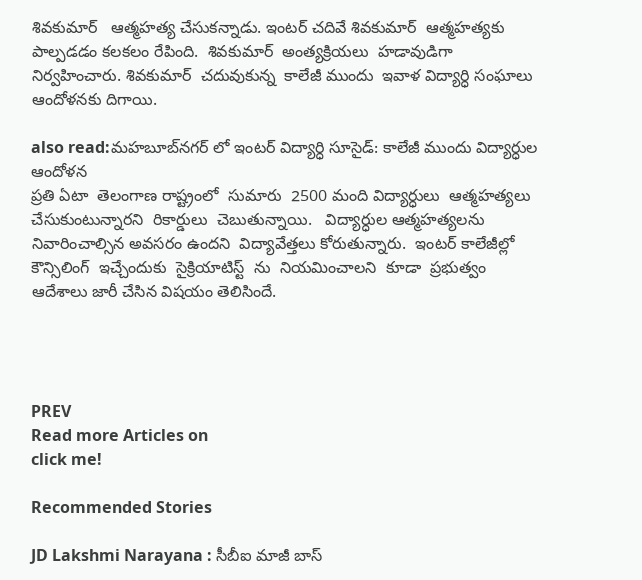శివకుమార్   ఆత్మహత్య చేసుకన్నాడు. ఇంటర్ చదివే శివకుమార్  ఆత్మహత్యకు పాల్పడడం కలకలం రేపింది.  శివకుమార్  అంత్యక్రియలు  హడావుడిగా నిర్వహించారు. శివకుమార్  చదువుకున్న  కాలేజీ ముందు  ఇవాళ విద్యార్ధి సంఘాలు ఆందోళనకు దిగాయి.

also read:మహబూబ్‌నగర్ లో ఇంటర్ విద్యార్ధి సూసైడ్: కాలేజీ ముందు విద్యార్ధుల ఆందోళన
ప్రతి ఏటా  తెలంగాణ రాష్ట్రంలో  సుమారు  2500 మంది విద్యార్ధులు  ఆత్మహత్యలు  చేసుకుంటున్నారని  రికార్డులు  చెబుతున్నాయి.   విద్యార్ధుల ఆత్మహత్యలను  నివారించాల్సిన అవసరం ఉందని  విద్యావేత్తలు కోరుతున్నారు.  ఇంటర్ కాలేజీల్లో  కౌన్సిలింగ్  ఇచ్చేందుకు  సైక్రియాటిస్ట్  ను  నియమించాలని  కూడా  ప్రభుత్వం ఆదేశాలు జారీ చేసిన విషయం తెలిసిందే.




PREV
Read more Articles on
click me!

Recommended Stories

JD Lakshmi Narayana : సీబీఐ మాజీ బాస్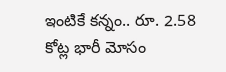ఇంటికే కన్నం.. రూ. 2.58 కోట్ల భారీ మోసం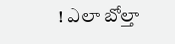! ఎలా బోల్తా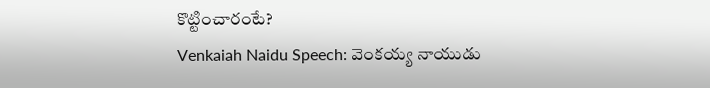కొట్టించారంటే?
Venkaiah Naidu Speech: వెంకయ్య నాయుడు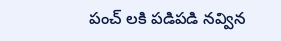పంచ్ లకి పడిపడి నవ్విన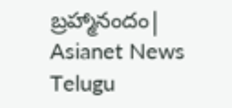బ్రహ్మానందం| Asianet News Telugu